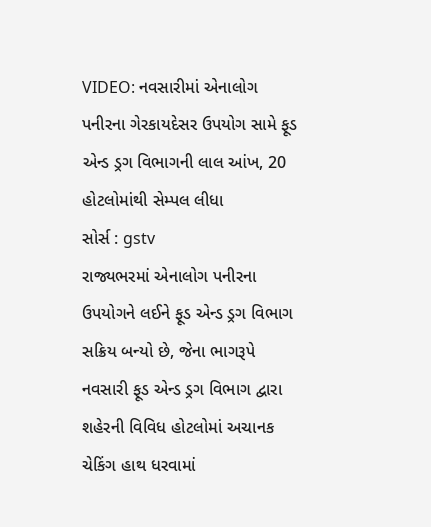VIDEO: નવસારીમાં એનાલોગ પનીરના ગેરકાયદેસર ઉપયોગ સામે ફૂડ એન્ડ ડ્રગ વિભાગની લાલ આંખ, 20 હોટલોમાંથી સેમ્પલ લીધા
સોર્સ : gstv
રાજ્યભરમાં એનાલોગ પનીરના ઉપયોગને લઈને ફૂડ એન્ડ ડ્રગ વિભાગ સક્રિય બન્યો છે, જેના ભાગરૂપે નવસારી ફૂડ એન્ડ ડ્રગ વિભાગ દ્વારા શહેરની વિવિધ હોટલોમાં અચાનક ચેકિંગ હાથ ધરવામાં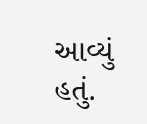આવ્યું હતું.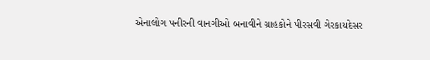એનાલોગ પનીરની વાનગીઓ બનાવીને ગ્રાહકોને પીરસવી ગેરકાયદેસર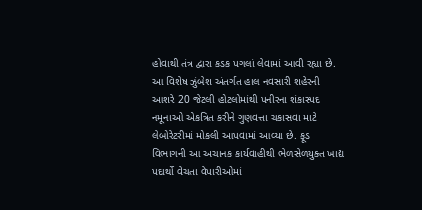હોવાથી તંત્ર દ્વારા કડક પગલાં લેવામાં આવી રહ્યા છે. આ વિશેષ ઝુંબેશ અંતર્ગત હાલ નવસારી શહેરની આશરે 20 જેટલી હોટલોમાંથી પનીરના શંકાસ્પદ નમૂનાઓ એકત્રિત કરીને ગુણવત્તા ચકાસવા માટે લેબોરેટરીમાં મોકલી આપવામાં આવ્યા છે. ફૂડ વિભાગની આ અચાનક કાર્યવાહીથી ભેળસેળયુક્ત ખાદ્ય પદાર્થો વેચતા વેપારીઓમાં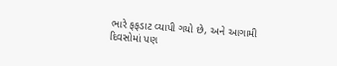ભારે ફફડાટ વ્યાપી ગયો છે, અને આગામી દિવસોમાં પણ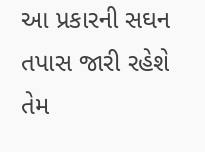આ પ્રકારની સઘન તપાસ જારી રહેશે તેમ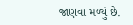જાણવા મળ્યું છે.